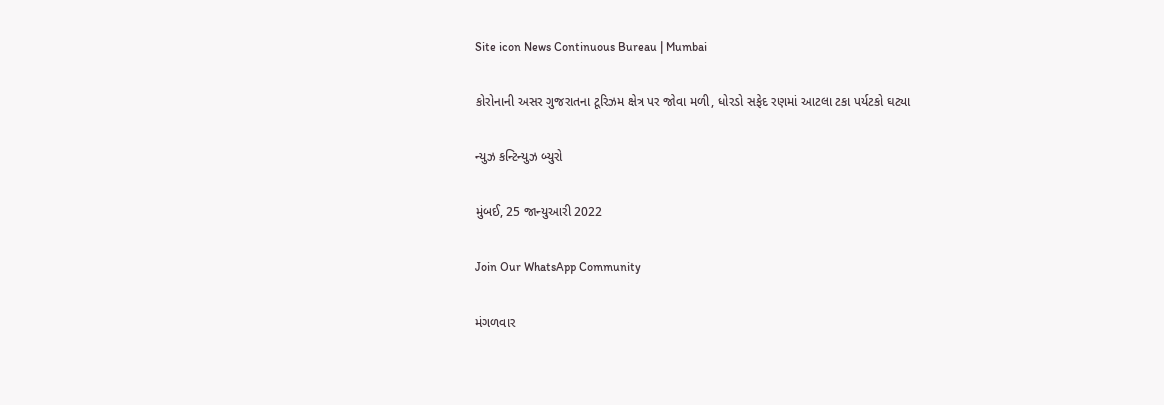Site icon News Continuous Bureau | Mumbai

કોરોનાની અસર ગુજરાતના ટૂરિઝમ ક્ષેત્ર પર જોવા મળી, ધોરડો સફેદ રણમાં આટલા ટકા પર્યટકો ઘટ્યા

ન્યુઝ કન્ટિન્યુઝ બ્યુરો

મુંબઈ, 25 જાન્યુઆરી 2022

Join Our WhatsApp Community

મંગળવાર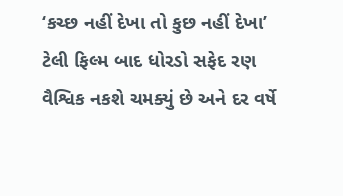‘કચ્છ નહીં દેખા તો કુછ નહીં દેખા’ ટેલી ફિલ્મ બાદ ધોરડો સફેદ રણ વૈશ્વિક નકશે ચમક્યું છે અને દર વર્ષે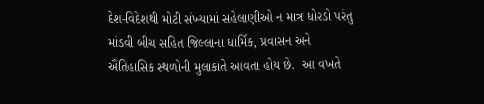દેશ-વિદેશથી મોટી સંખ્યામાં સહેલાણીઓ ન માત્ર ધોરડો પરંતુ માંડવી બીચ સહિત જિલ્લાના ધાર્મિક, પ્રવાસન અને ઐતિહાસિક સ્થળોની મુલાકાતે આવતા હોય છે.  આ વખતે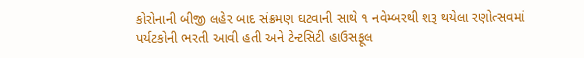કોરોનાની બીજી લહેર બાદ સંક્રમણ ઘટવાની સાથે ૧ નવેમ્બરથી શરૂ થયેલા રણોત્સવમાં પર્યટકોની ભરતી આવી હતી અને ટેન્ટસિટી હાઉસફૂલ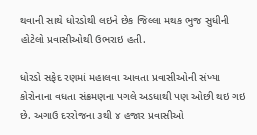થવાની સાથે ધોરડોથી લઇને છેક જિલ્લા મથક ભુજ સુધીની હોટેલો પ્રવાસીઓથી ઉભરાઇ હતી.

ધોરડો સફેદ રણમાં મહાલવા આવતા પ્રવાસીઓની સંખ્યા કોરોનાના વધતા સંક્રમણના પગલે અડધાથી પણ ઓછી થઇ ગઇ છે. અગાઉ દરરોજના ૩થી ૪ હજાર પ્રવાસીઓ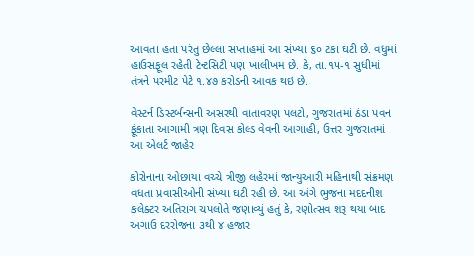આવતા હતા પરંતુ છેલ્લા સપ્તાહમાં આ સંખ્યા ૬૦ ટકા ઘટી છે. વધુમાં હાઉસફૂલ રહેતી ટેન્ટસિટી પણ ખાલીખમ છે. કે, તા.૧૫-૧ સુધીમાં તંત્રને પરમીટ પેટે ૧.૪૭ કરોડની આવક થઇ છે.

વેસ્ટર્ન ડિસ્ટર્બન્સની અસરથી વાતાવરણ પલટો, ગુજરાતમાં ઠંડા પવન ફૂંકાતા આગામી ત્રણ દિવસ કોલ્ડ વેવની આગાહી, ઉત્તર ગુજરાતમાં આ એલર્ટ જાહેર

કોરોનાના ઓછાયા વચ્ચે ત્રીજી લહેરમાં જાન્યુઆરી મહિનાથી સંક્રમણ વધતા પ્રવાસીઓની સંખ્યા ઘટી રહી છે. આ અંગે ભુજના મદદનીશ કલેક્ટર અતિરાગ ચપલોતે જણાવ્યું હતું કે, રણોત્સવ શરૂ થયા બાદ અગાઉ દરરોજના ૩થી ૪ હજાર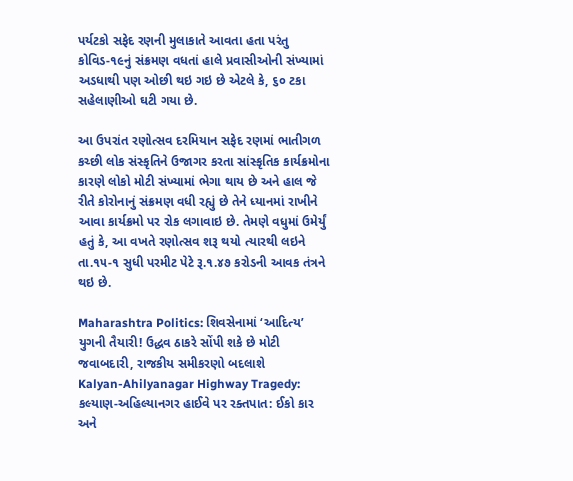પર્યટકો સફેદ રણની મુલાકાતે આવતા હતા પરંતુ કોવિડ-૧૯નું સંક્રમણ વધતાં હાલે પ્રવાસીઓની સંખ્યામાં અડધાથી પણ ઓછી થઇ ગઇ છે એટલે કે, ૬૦ ટકા સહેલાણીઓ ઘટી ગયા છે.

આ ઉપરાંત રણોત્સવ દરમિયાન સફેદ રણમાં ભાતીગળ કચ્છી લોક સંસ્કૃતિને ઉજાગર કરતા સાંસ્કૃતિક કાર્યક્રમોના કારણે લોકો મોટી સંખ્યામાં ભેગા થાય છે અને હાલ જે રીતે કોરોનાનું સંક્રમણ વધી રહ્યું છે તેને ધ્યાનમાં રાખીને આવા કાર્યક્રમો પર રોક લગાવાઇ છે. તેમણે વધુમાં ઉમેર્યું હતું કે, આ વખતે રણોત્સવ શરૂ થયો ત્યારથી લઇને તા.૧૫-૧ સુધી પરમીટ પેટે રૂ.૧.૪૭ કરોડની આવક તંત્રને થઇ છે.

Maharashtra Politics: શિવસેનામાં ‘આદિત્ય’ યુગની તૈયારી! ઉદ્ધવ ઠાકરે સોંપી શકે છે મોટી જવાબદારી, રાજકીય સમીકરણો બદલાશે
Kalyan-Ahilyanagar Highway Tragedy: કલ્યાણ-અહિલ્યાનગર હાઈવે પર રક્તપાત: ઈકો કાર અને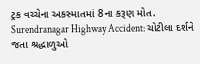ટ્રક વચ્ચેના અકસ્માતમાં 8ના કરૂણ મોત.
Surendranagar Highway Accident: ચોટીલા દર્શને જતા શ્રદ્ધાળુઓ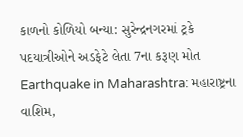કાળનો કોળિયો બન્યા: સુરેન્દ્રનગરમાં ટ્રકે પદયાત્રીઓને અડફેટે લેતા 7ના કરૂણ મોત
Earthquake in Maharashtra: મહારાષ્ટ્રના વાશિમ,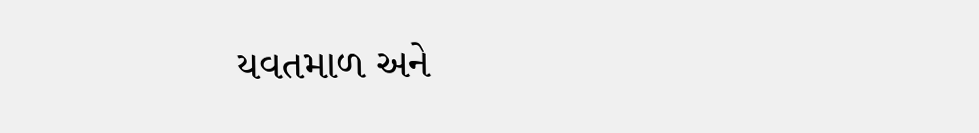યવતમાળ અને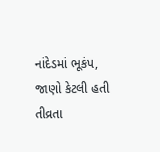નાંદેડમાં ભૂકંપ, જાણો કેટલી હતી તીવ્રતા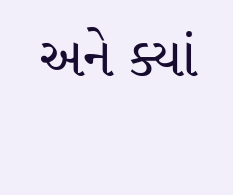અને ક્યાં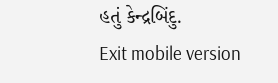હતું કેન્દ્રબિંદુ.
Exit mobile version